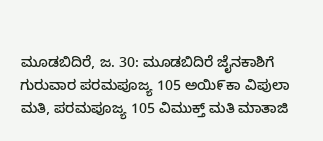ಮೂಡಬಿದಿರೆ, ಜ. 30: ಮೂಡಬಿದಿರೆ ಜೈನಕಾಶಿಗೆ ಗುರುವಾರ ಪರಮಪೂಜ್ಯ 105 ಅಯಿ೯ಕಾ ವಿಪುಲಾ ಮತಿ, ಪರಮಪೂಜ್ಯ 105 ವಿಮುಕ್ತ್ ಮತಿ ಮಾತಾಜಿ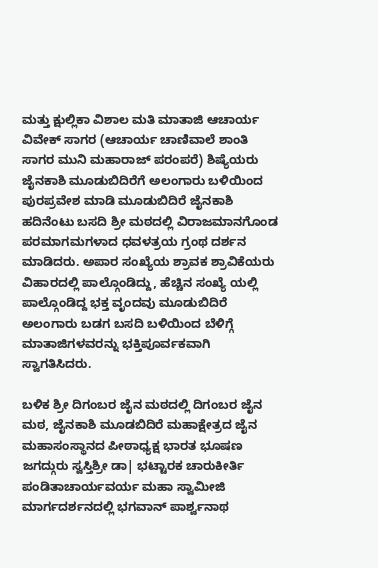ಮತ್ತು ಕ್ಷುಲ್ಲಿಕಾ ವಿಶಾಲ ಮತಿ ಮಾತಾಜಿ ಆಚಾರ್ಯ ವಿವೇಕ್ ಸಾಗರ (ಆಚಾರ್ಯ ಚಾಣಿವಾಲೆ ಶಾಂತಿ ಸಾಗರ ಮುನಿ ಮಹಾರಾಜ್ ಪರಂಪರೆ) ಶಿಷ್ಯೆಯರು ಜೈನಕಾಶಿ ಮೂಡುಬಿದಿರೆಗೆ ಅಲಂಗಾರು ಬಳಿಯಿಂದ ಪುರಪ್ರವೇಶ ಮಾಡಿ ಮೂಡುಬಿದಿರೆ ಜೈನಕಾಶಿ ಹದಿನೆಂಟು ಬಸದಿ ಶ್ರೀ ಮಠದಲ್ಲಿ ವಿರಾಜಮಾನಗೊಂಡ ಪರಮಾಗಮಗಳಾದ ಧವಳತ್ರಯ ಗ್ರಂಥ ದರ್ಶನ ಮಾಡಿದರು. ಅಪಾರ ಸಂಖ್ಯೆಯ ಶ್ರಾವಕ ಶ್ರಾವಿಕೆಯರು ವಿಹಾರದಲ್ಲಿ ಪಾಲ್ಗೊಂಡಿದ್ದು, ಹೆಚ್ಚಿನ ಸಂಖ್ಯೆ ಯಲ್ಲಿ ಪಾಲ್ಗೊಂಡಿದ್ದ ಭಕ್ತ ವೃಂದವು ಮೂಡುಬಿದಿರೆ ಅಲಂಗಾರು ಬಡಗ ಬಸದಿ ಬಳಿಯಿಂದ ಬೆಳಿಗ್ಗೆ ಮಾತಾಜಿಗಳವರನ್ನು ಭಕ್ತಿಪೂರ್ವಕವಾಗಿ ಸ್ವಾಗತಿಸಿದರು.

ಬಳಿಕ ಶ್ರೀ ದಿಗಂಬರ ಜೈನ ಮಠದಲ್ಲಿ ದಿಗಂಬರ ಜೈನ ಮಠ, ಜೈನಕಾಶಿ ಮೂಡಬಿದಿರೆ ಮಹಾಕ್ಷೇತ್ರದ ಜೈನ ಮಹಾಸಂಸ್ಥಾನದ ಪೀಠಾಧ್ಯಕ್ಷ ಭಾರತ ಭೂಷಣ ಜಗದ್ಗುರು ಸ್ವಸ್ತಿಶ್ರೀ ಡಾ| ಭಟ್ಟಾರಕ ಚಾರುಕೀರ್ತಿ ಪಂಡಿತಾಚಾರ್ಯವರ್ಯ ಮಹಾ ಸ್ವಾಮೀಜಿ ಮಾರ್ಗದರ್ಶನದಲ್ಲಿ ಭಗವಾನ್ ಪಾರ್ಶ್ವನಾಥ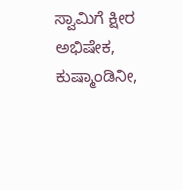ಸ್ವಾಮಿಗೆ ಕ್ಷೀರ ಅಭಿಷೇಕ, ಕುಷ್ಮಾಂಡಿನೀ,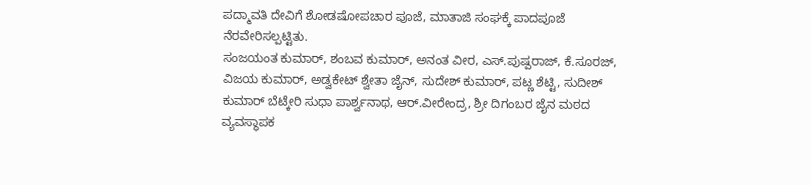ಪದ್ಮಾವತಿ ದೇವಿಗೆ ಶೋಡಷೋಪಚಾರ ಪೂಜೆ, ಮಾತಾಜಿ ಸಂಘಕ್ಕೆ ಪಾದಪೂಜೆ ನೆರವೇರಿಸಲ್ಪಟ್ಟಿತು.
ಸಂಜಯಂತ ಕುಮಾರ್, ಶಂಬವ ಕುಮಾರ್, ಅನಂತ ವೀರ, ಎಸ್.ಪುಷ್ಪರಾಜ್, ಕೆ.ಸೂರಜ್, ವಿಜಯ ಕುಮಾರ್, ಅಡ್ವಕೇಟ್ ಶ್ವೇತಾ ಜೈನ್, ಸುದೇಶ್ ಕುಮಾರ್, ಪಟ್ಣ ಶೆಟ್ಟಿ, ಸುದೀಶ್ ಕುಮಾರ್ ಬೆಟ್ಕೇರಿ ಸುಧಾ ಪಾರ್ಶ್ವನಾಥ, ಆರ್.ವೀರೇಂದ್ರ, ಶ್ರೀ ದಿಗಂಬರ ಜೈನ ಮಠದ ವ್ಯವಸ್ಥಾಪಕ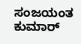ಸಂಜಯಂತ ಕುಮಾರ್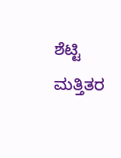ಶೆಟ್ಟಿ ಮತ್ತಿತರ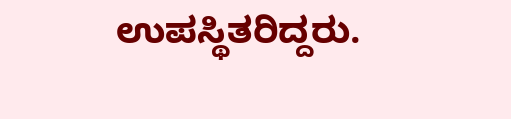ಉಪಸ್ಥಿತರಿದ್ದರು.